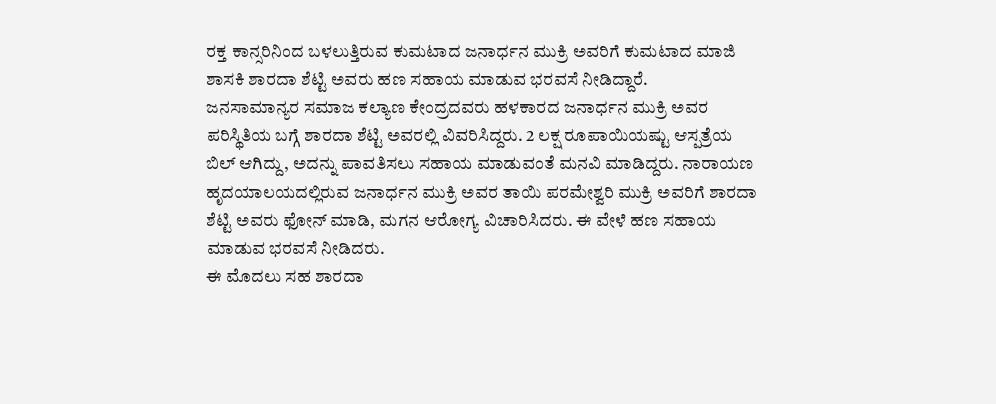ರಕ್ತ ಕಾನ್ಸರಿನಿಂದ ಬಳಲುತ್ತಿರುವ ಕುಮಟಾದ ಜನಾರ್ಧನ ಮುಕ್ರಿ ಅವರಿಗೆ ಕುಮಟಾದ ಮಾಜಿ ಶಾಸಕಿ ಶಾರದಾ ಶೆಟ್ಟಿ ಅವರು ಹಣ ಸಹಾಯ ಮಾಡುವ ಭರವಸೆ ನೀಡಿದ್ದಾರೆ.
ಜನಸಾಮಾನ್ಯರ ಸಮಾಜ ಕಲ್ಯಾಣ ಕೇಂದ್ರದವರು ಹಳಕಾರದ ಜನಾರ್ಧನ ಮುಕ್ರಿ ಅವರ ಪರಿಸ್ಥಿತಿಯ ಬಗ್ಗೆ ಶಾರದಾ ಶೆಟ್ಟಿ ಅವರಲ್ಲಿ ವಿವರಿಸಿದ್ದರು. 2 ಲಕ್ಷ ರೂಪಾಯಿಯಷ್ಟು ಆಸ್ಪತ್ರೆಯ ಬಿಲ್ ಆಗಿದ್ದು, ಅದನ್ನು ಪಾವತಿಸಲು ಸಹಾಯ ಮಾಡುವಂತೆ ಮನವಿ ಮಾಡಿದ್ದರು. ನಾರಾಯಣ ಹೃದಯಾಲಯದಲ್ಲಿರುವ ಜನಾರ್ಧನ ಮುಕ್ರಿ ಅವರ ತಾಯಿ ಪರಮೇಶ್ವರಿ ಮುಕ್ರಿ ಅವರಿಗೆ ಶಾರದಾ ಶೆಟ್ಟಿ ಅವರು ಫೋನ್ ಮಾಡಿ, ಮಗನ ಆರೋಗ್ಯ ವಿಚಾರಿಸಿದರು. ಈ ವೇಳೆ ಹಣ ಸಹಾಯ ಮಾಡುವ ಭರವಸೆ ನೀಡಿದರು.
ಈ ಮೊದಲು ಸಹ ಶಾರದಾ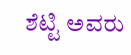ಶೆಟ್ಟಿ ಅವರು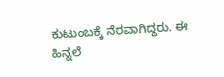ಕುಟುಂಬಕ್ಕೆ ನೆರವಾಗಿದ್ದರು. ಈ ಹಿನ್ನಲೆ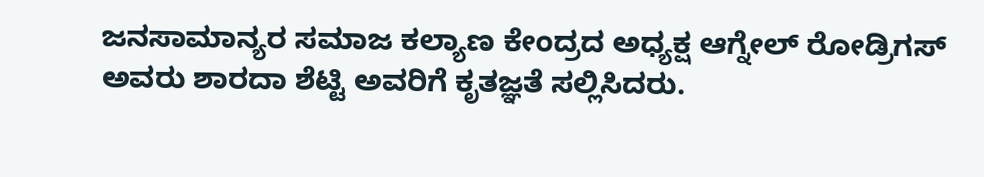ಜನಸಾಮಾನ್ಯರ ಸಮಾಜ ಕಲ್ಯಾಣ ಕೇಂದ್ರದ ಅಧ್ಯಕ್ಷ ಆಗ್ನೇಲ್ ರೋಡ್ರಿಗಸ್ ಅವರು ಶಾರದಾ ಶೆಟ್ಟಿ ಅವರಿಗೆ ಕೃತಜ್ಞತೆ ಸಲ್ಲಿಸಿದರು.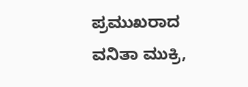ಪ್ರಮುಖರಾದ ವನಿತಾ ಮುಕ್ರಿ,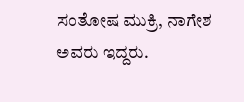ಸಂತೋಷ ಮುಕ್ರಿ, ನಾಗೇಶ ಅವರು ಇದ್ದರು.